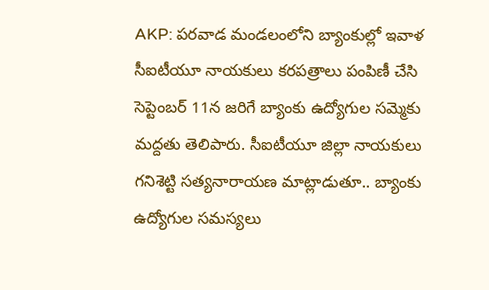AKP: పరవాడ మండలంలోని బ్యాంకుల్లో ఇవాళ సీఐటీయూ నాయకులు కరపత్రాలు పంపిణీ చేసి సెప్టెంబర్ 11న జరిగే బ్యాంకు ఉద్యోగుల సమ్మెకు మద్దతు తెలిపారు. సీఐటీయూ జిల్లా నాయకులు గనిశెట్టి సత్యనారాయణ మాట్లాడుతూ.. బ్యాంకు ఉద్యోగుల సమస్యలు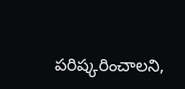పరిష్కరించాలని,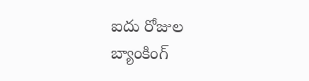ఐదు రోజుల బ్యాంకింగ్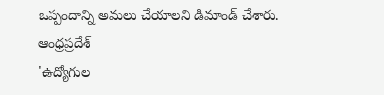ఒప్పందాన్ని అమలు చేయాలని డిమాండ్ చేశారు.
ఆంధ్రప్రదేశ్
'ఉద్యోగుల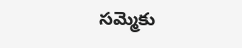సమ్మెకు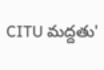CITU మద్దతు'